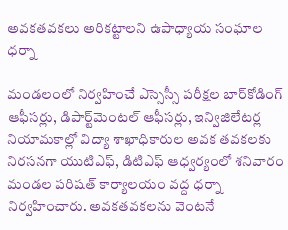అవకతవకలు అరికట్టాలని ఉపాధ్యాయ సంఘాల ధర్నా

మండలంలో నిర్వహించే ఎస్సెస్సీ పరీక్షల బార్‌కోడింగ్‌ ఆఫీసర్లు, డిపార్ట్‌మెంటల్‌ ఆఫీసర్లు, ఇన్విజిలేటర్ల నియామకాల్లో విద్యా శాఖాధికారుల అవక తవకలకు నిరసనగా యుటిఎఫ్‌, డిటిఎఫ్‌ ఆధ్వర్యంలో శనివారం మండల పరిషత్‌ కార్యాలయం వద్ద ధర్నా నిర్వహించారు. అవకతవకలను వెంటనే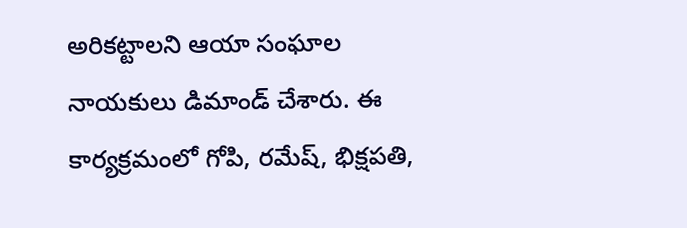అరికట్టాలని ఆయా సంఘాల నాయకులు డిమాండ్‌ చేశారు. ఈ కార్యక్రమంలో గోపి, రమేష్‌, భిక్షపతి,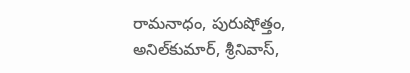రామనాధం, పురుషోత్తం, అనిల్‌కుమార్‌, శ్రీనివాస్‌,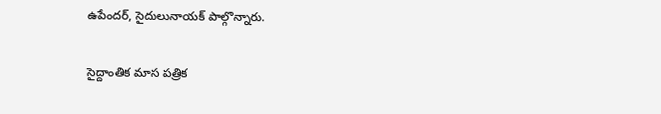ఉపేందర్‌, సైదులునాయక్‌ పాల్గొన్నారు.

సైద్దాంతిక మాస పత్రిక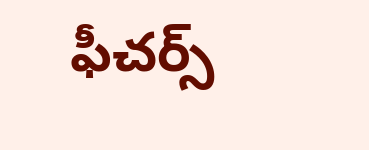ఫీచర్స్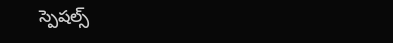స్పెషల్స్